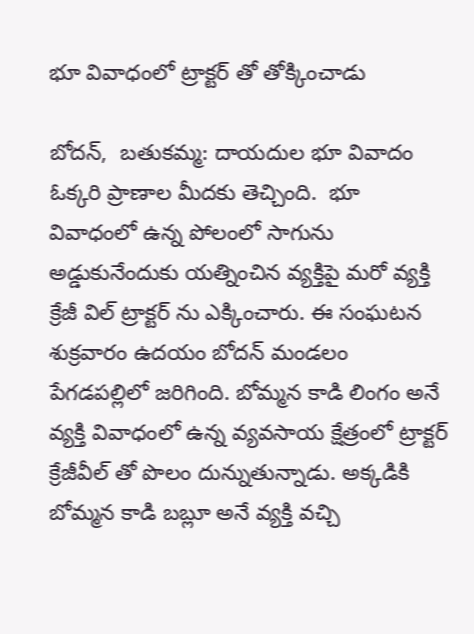భూ వివాధంలో ట్రాక్టర్ తో తోక్కించాడు

బోదన్,  బతుకమ్మ: దాయదుల భూ వివాదం ఓక్కరి ప్రాణాల మీదకు తెచ్చింది.  భూ వివాధంలో ఉన్న పోలంలో సాగును అడ్డుకునేందుకు యత్నించిన వ్యక్తిపై మరో వ్యక్తి క్రేజీ విల్ ట్రాక్టర్ ను ఎక్కించారు. ఈ సంఘటన శుక్రవారం ఉదయం బోదన్ మండలం  పేగడపల్లిలో జరిగింది. బోమ్మన కాడి లింగం అనే వ్యక్తి వివాధంలో ఉన్న వ్యవసాయ క్షేత్రంలో ట్రాక్టర్ క్రేజీవీల్ తో పొలం దున్నుతున్నాడు. అక్కడికి బోమ్మన కాడి బబ్లూ అనే వ్యక్తి వచ్చి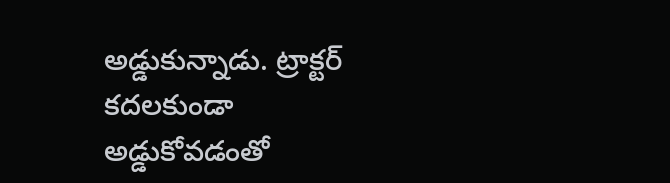అడ్డుకున్నాడు. ట్రాక్టర్ కదలకుండా అడ్డుకోవడంతో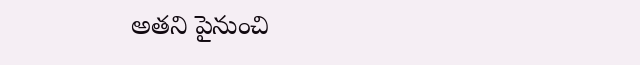అతని పైనుంచి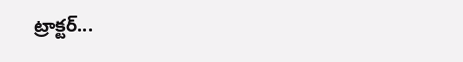ట్రాక్టర్...